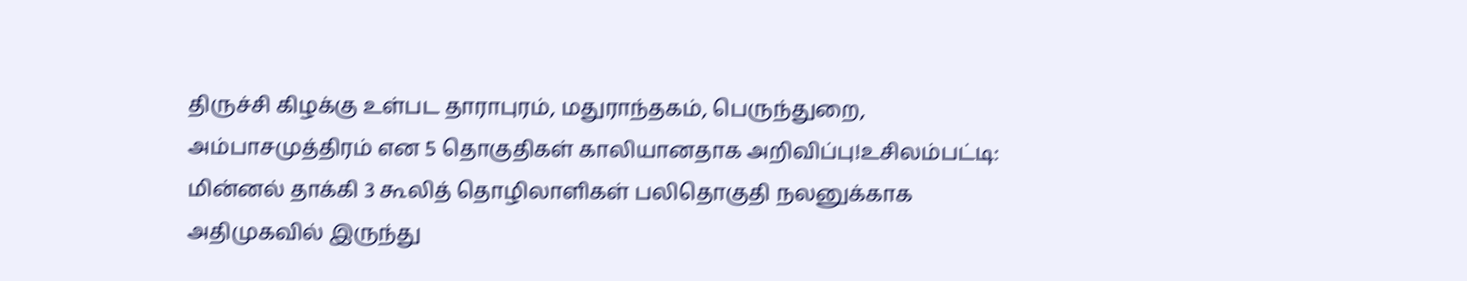திருச்சி கிழக்கு உள்பட தாராபுரம், மதுராந்தகம், பெருந்துறை, அம்பாசமுத்திரம் என 5 தொகுதிகள் காலியானதாக அறிவிப்பு!உசிலம்பட்டி: மின்னல் தாக்கி 3 கூலித் தொழிலாளிகள் பலிதொகுதி நலனுக்காக அதிமுகவில் இருந்து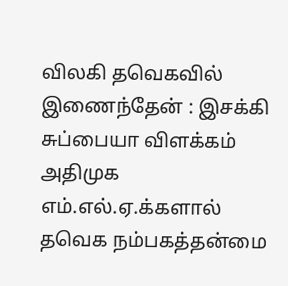விலகி தவெகவில் இணைந்தேன் : இசக்கி சுப்பையா விளக்கம் அதிமுக எம்.எல்.ஏ.க்களால் தவெக நம்பகத்தன்மை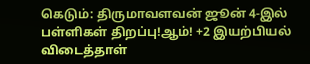கெடும்: திருமாவளவன் ஜூன் 4-இல் பள்ளிகள் திறப்பு!ஆம்! +2 இயற்பியல் விடைத்தாள்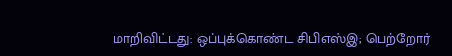மாறிவிட்டது: ஒப்புக்கொண்ட சிபிஎஸ்இ; பெற்றோர்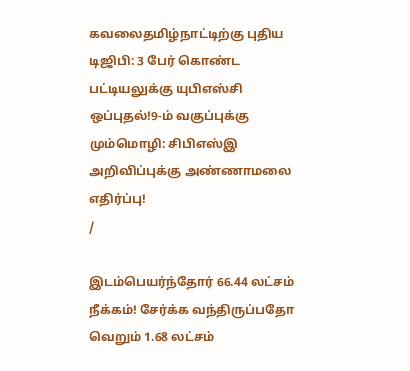கவலைதமிழ்நாட்டிற்கு புதிய டிஜிபி: 3 பேர் கொண்ட பட்டியலுக்கு யுபிஎஸ்சி ஒப்புதல்!9-ம் வகுப்புக்கு மும்மொழி: சிபிஎஸ்இ அறிவிப்புக்கு அண்ணாமலை எதிர்ப்பு!
/

இடம்பெயர்ந்தோர் 66.44 லட்சம் நீக்கம்! சேர்க்க வந்திருப்பதோ வெறும் 1.68 லட்சம்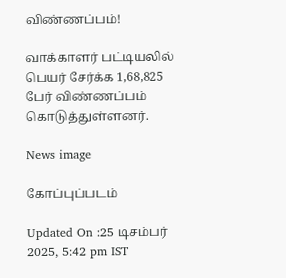விண்ணப்பம்!

வாக்காளர் பட்டியலில் பெயர் சேர்க்க 1,68,825 பேர் விண்ணப்பம் கொடுத்துள்ளனர்.

News image

கோப்புப்படம்

Updated On :25 டிசம்பர் 2025, 5:42 pm IST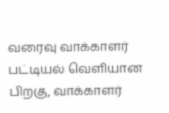வரைவு வாக்காளர் பட்டியல் வெளியான பிறகு, வாக்காளர்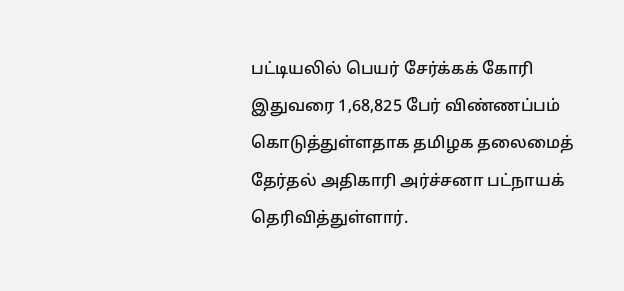பட்டியலில் பெயர் சேர்க்கக் கோரி இதுவரை 1,68,825 பேர் விண்ணப்பம் கொடுத்துள்ளதாக தமிழக தலைமைத் தேர்தல் அதிகாரி அர்ச்சனா பட்நாயக் தெரிவித்துள்ளார்.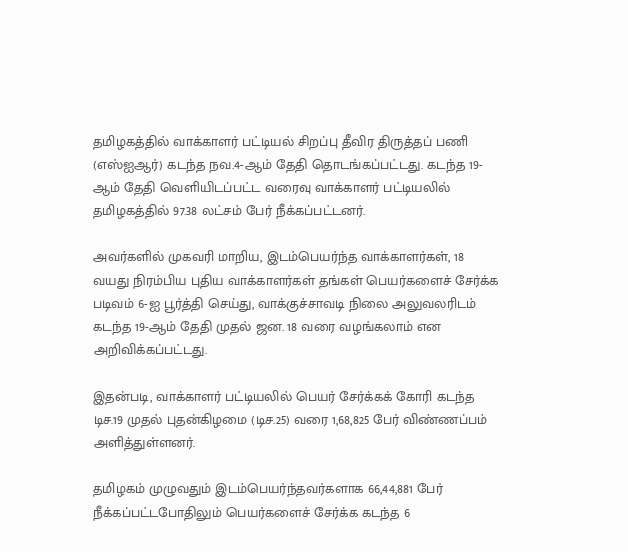தமிழகத்தில் வாக்காளர் பட்டியல் சிறப்பு தீவிர திருத்தப் பணி (எஸ்ஐஆர்) கடந்த நவ.4-ஆம் தேதி தொடங்கப்பட்டது. கடந்த 19-ஆம் தேதி வெளியிடப்பட்ட வரைவு வாக்காளர் பட்டியலில் தமிழகத்தில் 97.38 லட்சம் பேர் நீக்கப்பட்டனர்.

அவர்களில் முகவரி மாறிய, இடம்பெயர்ந்த வாக்காளர்கள், 18 வயது நிரம்பிய புதிய வாக்காளர்கள் தங்கள் பெயர்களைச் சேர்க்க படிவம் 6-ஐ பூர்த்தி செய்து, வாக்குச்சாவடி நிலை அலுவலரிடம் கடந்த 19-ஆம் தேதி முதல் ஜன. 18 வரை வழங்கலாம் என அறிவிக்கப்பட்டது.

இதன்படி, வாக்காளர் பட்டியலில் பெயர் சேர்க்கக் கோரி கடந்த டிச.19 முதல் புதன்கிழமை (டிச.25) வரை 1,68,825 பேர் விண்ணப்பம் அளித்துள்ளனர்.

தமிழகம் முழுவதும் இடம்பெயர்ந்தவர்களாக 66,44,881 பேர் நீக்கப்பட்டபோதிலும் பெயர்களைச் சேர்க்க கடந்த 6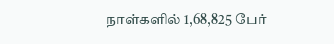நாள்களில் 1,68,825 பேர்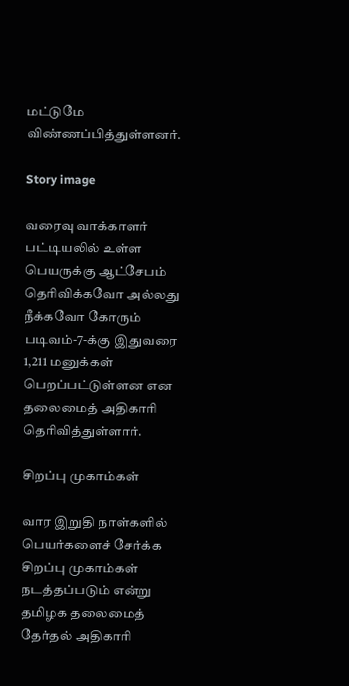மட்டுமே விண்ணப்பித்துள்ளனர்.

Story image

வரைவு வாக்காளர் பட்டியலில் உள்ள பெயருக்கு ஆட்சேபம் தெரிவிக்கவோ அல்லது நீக்கவோ கோரும் படிவம்-7-க்கு இதுவரை 1,211 மனுக்கள் பெறப்பட்டுள்ளன என தலைமைத் அதிகாரி தெரிவித்துள்ளார்.

சிறப்பு முகாம்கள்

வார இறுதி நாள்களில் பெயர்களைச் சேர்க்க சிறப்பு முகாம்கள் நடத்தப்படும் என்று தமிழக தலைமைத் தேர்தல் அதிகாரி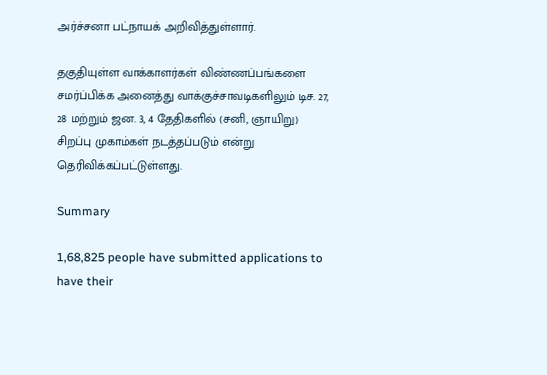அர்ச்சனா பட்நாயக் அறிவித்துள்ளார்.

தகுதியுள்ள வாக்காளர்கள் விண்ணப்பங்களை சமர்ப்பிக்க அனைத்து வாக்குச்சாவடிகளிலும் டிச. 27, 28 மற்றும் ஜன. 3, 4 தேதிகளில் (சனி, ஞாயிறு) சிறப்பு முகாம்கள் நடத்தப்படும் என்று தெரிவிக்கப்பட்டுள்ளது.

Summary

1,68,825 people have submitted applications to have their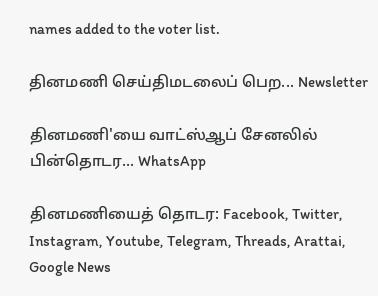names added to the voter list.

தினமணி செய்திமடலைப் பெற... Newsletter

தினமணி'யை வாட்ஸ்ஆப் சேனலில் பின்தொடர... WhatsApp

தினமணியைத் தொடர: Facebook, Twitter, Instagram, Youtube, Telegram, Threads, Arattai, Google News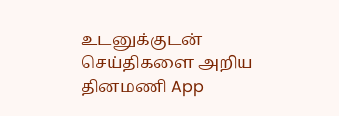உடனுக்குடன் செய்திகளை அறிய தினமணி App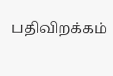பதிவிறக்கம்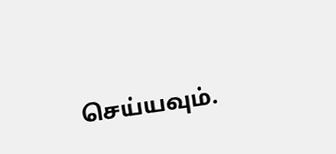செய்யவும்.